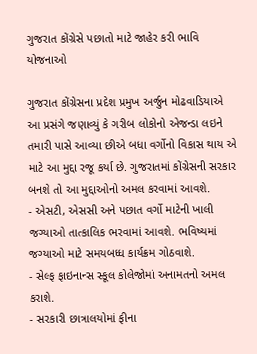ગુજરાત કોંગ્રેસે પછાતો માટે જાહેર કરી ભાવિ યોજનાઓ

ગુજરાત કોંગ્રેસના પ્રદેશ પ્રમુખ અર્જુન મોઢવાડિયાએ આ પ્રસંગે જણાવ્યું કે ગરીબ લોકોનો એજન્ડા લઇને તમારી પાસે આવ્યા છીએ બધા વર્ગોનો વિકાસ થાય એ માટે આ મુદ્દા રજૂ કર્યા છે. ગુજરાતમાં કોંગ્રેસની સરકાર બનશે તો આ મુદ્દાઓનો અમલ કરવામાં આવશે.
- એસટી, એસસી અને પછાત વર્ગો માટેની ખાલી જગ્યાઓ તાત્કાલિક ભરવામાં આવશે. ભવિષ્યમાં જગ્યાઓ માટે સમયબધ્ધ કાર્યક્રમ ગોઠવાશે.
- સેલ્ફ ફાઇનાન્સ સ્કૂલ કોલેજોમાં અનામતનો અમલ કરાશે.
- સરકારી છાત્રાલયોમાં ફીના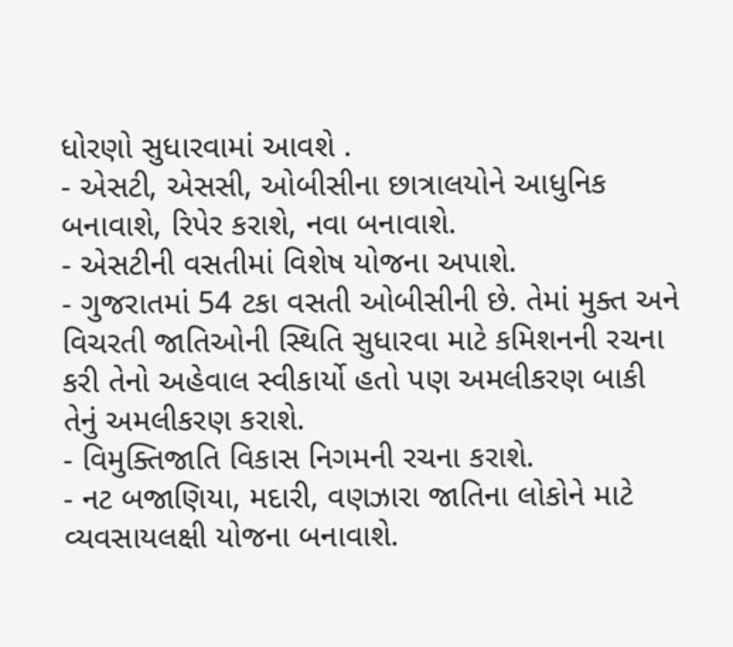ધોરણો સુધારવામાં આવશે .
- એસટી, એસસી, ઓબીસીના છાત્રાલયોને આધુનિક બનાવાશે, રિપેર કરાશે, નવા બનાવાશે.
- એસટીની વસતીમાં વિશેષ યોજના અપાશે.
- ગુજરાતમાં 54 ટકા વસતી ઓબીસીની છે. તેમાં મુક્ત અને વિચરતી જાતિઓની સ્થિતિ સુધારવા માટે કમિશનની રચના કરી તેનો અહેવાલ સ્વીકાર્યો હતો પણ અમલીકરણ બાકી તેનું અમલીકરણ કરાશે.
- વિમુક્તિજાતિ વિકાસ નિગમની રચના કરાશે.
- નટ બજાણિયા, મદારી, વણઝારા જાતિના લોકોને માટે વ્યવસાયલક્ષી યોજના બનાવાશે.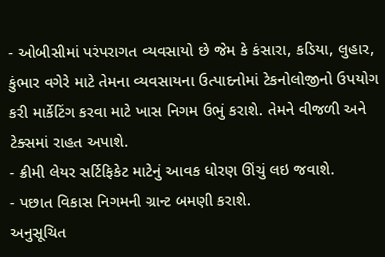- ઓબીસીમાં પરંપરાગત વ્યવસાયો છે જેમ કે કંસારા, કડિયા, લુહાર, કુંભાર વગેરે માટે તેમના વ્યવસાયના ઉત્પાદનોમાં ટેકનોલોજીનો ઉપયોગ કરી માર્કેટિંગ કરવા માટે ખાસ નિગમ ઉભું કરાશે. તેમને વીજળી અને ટેક્સમાં રાહત અપાશે.
- ક્રીમી લેયર સર્ટિફિકેટ માટેનું આવક ધોરણ ઊંચું લઇ જવાશે.
- પછાત વિકાસ નિગમની ગ્રાન્ટ બમણી કરાશે.
અનુસૂચિત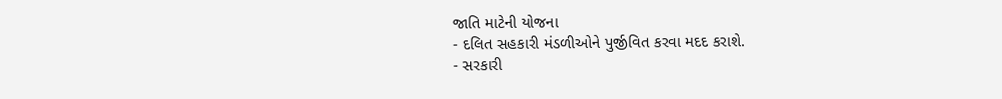જાતિ માટેની યોજના
- દલિત સહકારી મંડળીઓને પુર્જીવિત કરવા મદદ કરાશે.
- સરકારી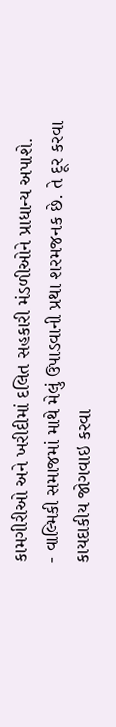કામગીરીઓ અને ખરીદીમાં દલિત સહકારી મંડળીઓને પ્રાધાન્ય અપાશે.
- વાલ્મિકી સમાજમાં માથે મેલું ઉપાડવાની પ્રથા શરમજનક છે. તે દૂર કરવા કાયદાકીય જોગવાઇ કરવા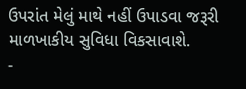ઉપરાંત મેલું માથે નહીં ઉપાડવા જરૂરી માળખાકીય સુવિધા વિકસાવાશે.
-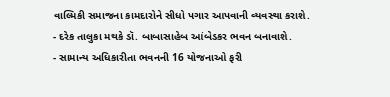વાલ્મિકી સમાજના કામદારોને સીધો પગાર આપવાની વ્યવસ્થા કરાશે.
- દરેક તાલુકા મથકે ડૉ. બાબાસાહેબ આંબેડકર ભવન બનાવાશે.
- સામાન્ય અધિકારીતા ભવનની 16 યોજનાઓ ફરી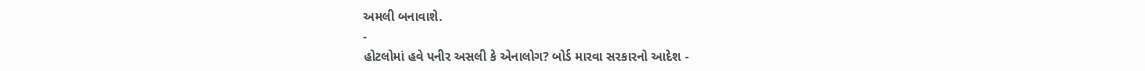અમલી બનાવાશે.
-
હોટલોમાં હવે પનીર અસલી કે એનાલોગ? બોર્ડ મારવા સરકારનો આદેશ -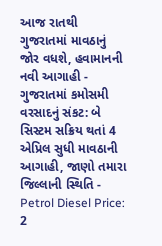આજ રાતથી ગુજરાતમાં માવઠાનું જોર વધશે, હવામાનની નવી આગાહી -
ગુજરાતમાં કમોસમી વરસાદનું સંકટ: બે સિસ્ટમ સક્રિય થતાં 4 એપ્રિલ સુધી માવઠાની આગાહી, જાણો તમારા જિલ્લાની સ્થિતિ -
Petrol Diesel Price: 2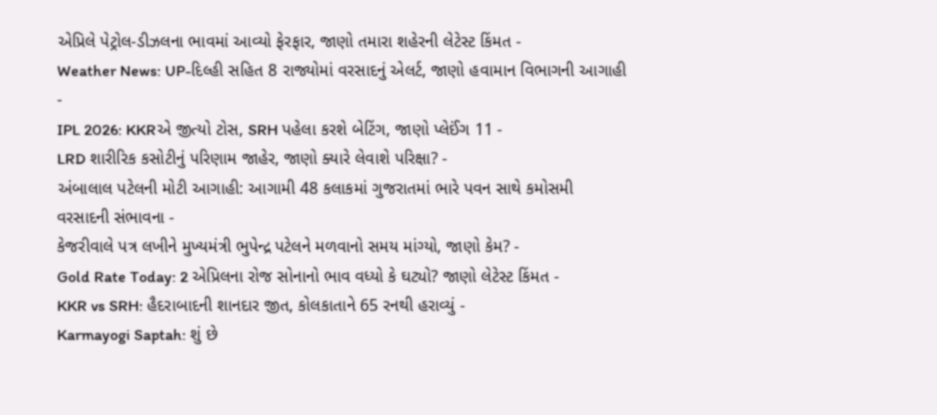એપ્રિલે પેટ્રોલ-ડીઝલના ભાવમાં આવ્યો ફેરફાર, જાણો તમારા શહેરની લેટેસ્ટ કિંમત -
Weather News: UP-દિલ્હી સહિત 8 રાજ્યોમાં વરસાદનું એલર્ટ, જાણો હવામાન વિભાગની આગાહી -
IPL 2026: KKRએ જીત્યો ટોસ, SRH પહેલા કરશે બેટિંગ, જાણો પ્લેઈંગ 11 -
LRD શારીરિક કસોટીનું પરિણામ જાહેર, જાણો ક્યારે લેવાશે પરિક્ષા? -
અંબાલાલ પટેલની મોટી આગાહી: આગામી 48 કલાકમાં ગુજરાતમાં ભારે પવન સાથે કમોસમી વરસાદની સંભાવના -
કેજરીવાલે પત્ર લખીને મુખ્યમંત્રી ભુપેન્દ્ર પટેલને મળવાનો સમય માંગ્યો, જાણો કેમ? -
Gold Rate Today: 2 એપ્રિલના રોજ સોનાનો ભાવ વધ્યો કે ઘટ્યો? જાણો લેટેસ્ટ કિંમત -
KKR vs SRH: હૈદરાબાદની શાનદાર જીત, કોલકાતાને 65 રનથી હરાવ્યું -
Karmayogi Saptah: શું છે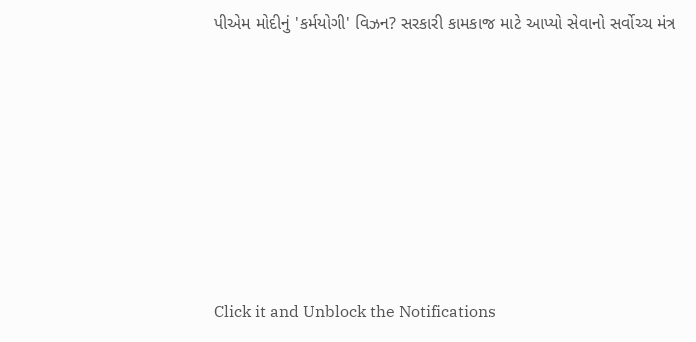પીએમ મોદીનું 'કર્મયોગી' વિઝન? સરકારી કામકાજ માટે આપ્યો સેવાનો સર્વોચ્ચ મંત્ર










Click it and Unblock the Notifications